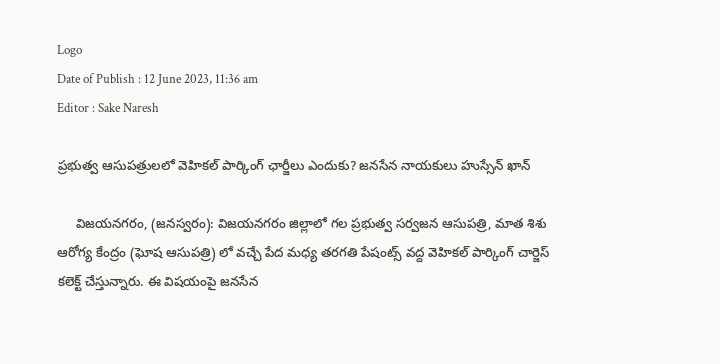Logo
Date of Publish : 12 June 2023, 11:36 am
Editor : Sake Naresh

ప్రభుత్వ ఆసుపత్రులలో వెహికల్ పార్కింగ్ ఛార్జీలు ఎందుకు? జనసేన నాయకులు హుస్సేన్ ఖాన్

     విజయనగరం, (జనస్వరం): విజయనగరం జిల్లాలో గల ప్రభుత్వ సర్వజన ఆసుపత్రి, మాత శిశు ఆరోగ్య కేంద్రం (ఘోష ఆసుపత్రి) లో వచ్చే పేద మధ్య తరగతి పేషంట్స్ వద్ద వెహికల్ పార్కింగ్ చార్జెస్ కలెక్ట్ చేస్తున్నారు. ఈ విషయంపై జనసేన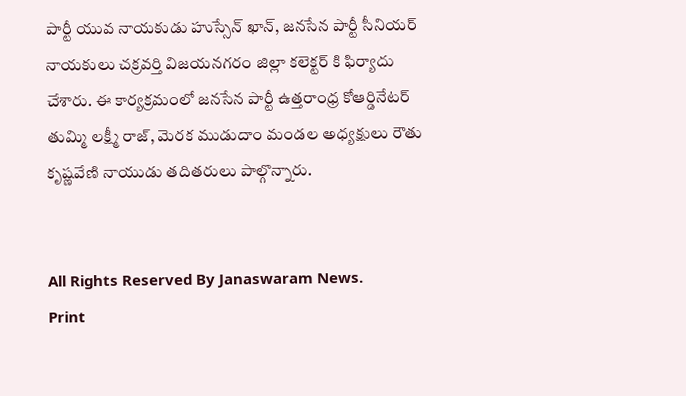పార్టీ యువ నాయకుడు హుస్సేన్ ఖాన్, జనసేన పార్టీ సీనియర్ నాయకులు చక్రవర్తి విజయనగరం జిల్లా కలెక్టర్ కి ఫిర్యాదు చేశారు. ఈ కార్యక్రమంలో జనసేన పార్టీ ఉత్తరాంధ్ర కోఆర్డినేటర్ తుమ్మి లక్ష్మీ రాజ్, మెరక ముడుదాం మండల అధ్యక్షులు రౌతు కృష్ణవేణి నాయుడు తదితరులు పాల్గొన్నారు.


All Rights Reserved By Janaswaram News.
Print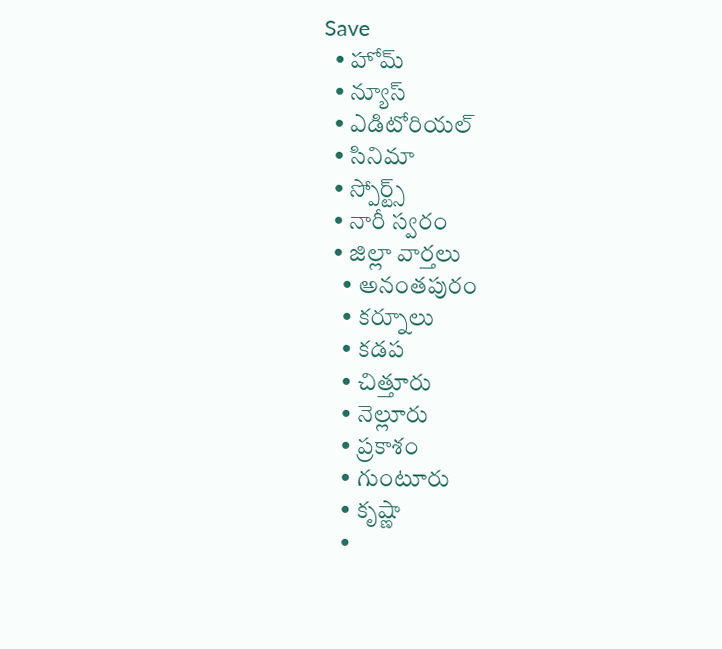Save
  • హోమ్
  • న్యూస్
  • ఎడిటోరియల్
  • సినిమా
  • స్పోర్ట్స్
  • నారీ స్వరం
  • జిల్లా వార్తలు
    • అనంతపురం
    • కర్నూలు
    • కడప
    • చిత్తూరు
    • నెల్లూరు
    • ప్రకాశం
    • గుంటూరు
    • కృష్ణా
    •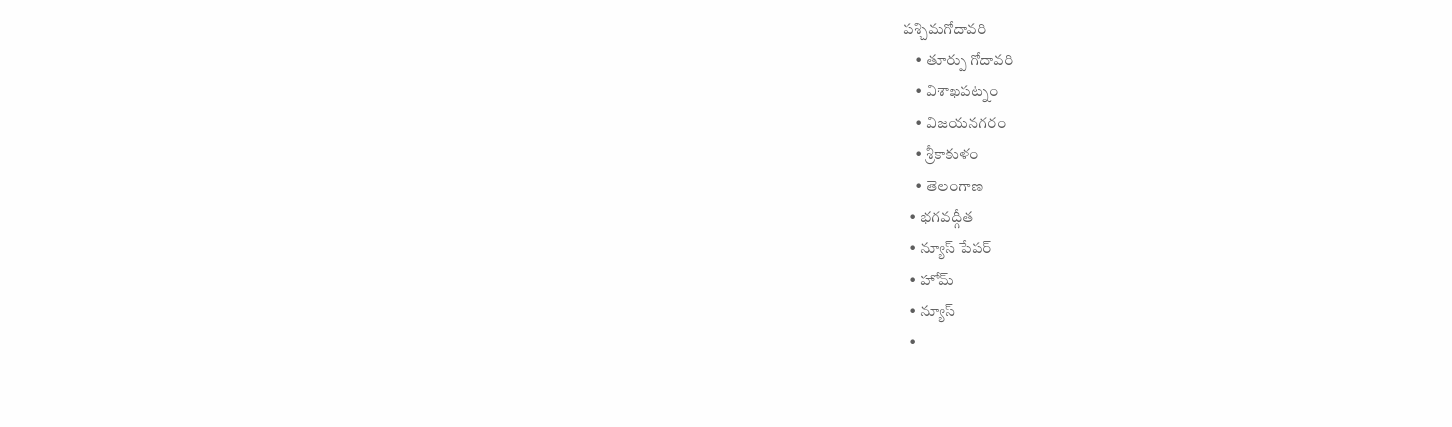పశ్చిమగోదావరి
    • తూర్పు గోదావరి
    • విశాఖపట్నం
    • విజయనగరం
    • శ్రీకాకుళం
    • తెలంగాణ
  • భగవద్గీత
  • న్యూస్ పేపర్
  • హోమ్
  • న్యూస్
  •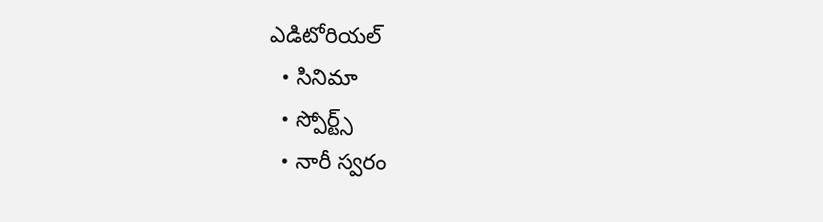ఎడిటోరియల్
  • సినిమా
  • స్పోర్ట్స్
  • నారీ స్వరం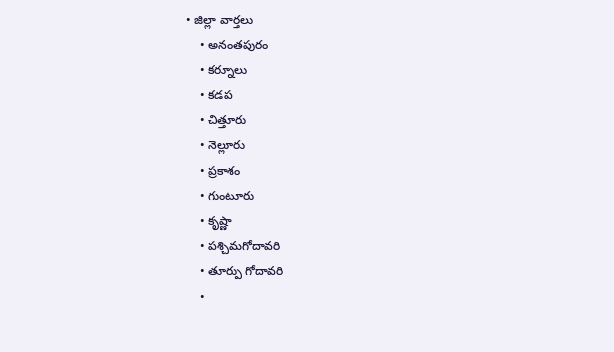• జిల్లా వార్తలు
    • అనంతపురం
    • కర్నూలు
    • కడప
    • చిత్తూరు
    • నెల్లూరు
    • ప్రకాశం
    • గుంటూరు
    • కృష్ణా
    • పశ్చిమగోదావరి
    • తూర్పు గోదావరి
    •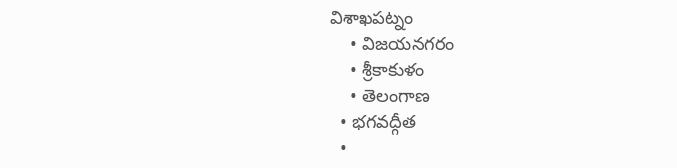విశాఖపట్నం
    • విజయనగరం
    • శ్రీకాకుళం
    • తెలంగాణ
  • భగవద్గీత
  •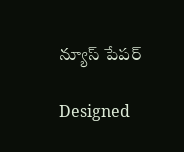న్యూస్ పేపర్

Designed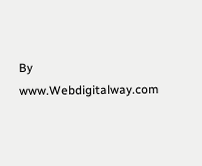By www.Webdigitalway.com